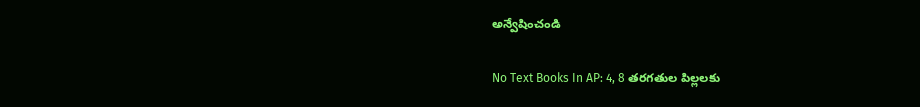అన్వేషించండి

No Text Books In AP: 4, 8 తరగతుల పిల్లలకు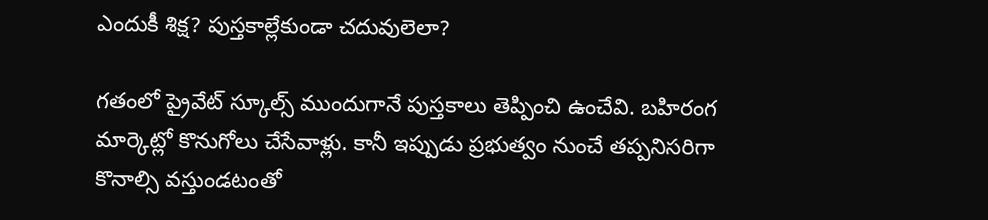ఎందుకీ శిక్ష? పుస్తకాల్లేకుండా చదువులెలా?

గతంలో ప్రైవేట్ స్కూల్స్ ముందుగానే పుస్తకాలు తెప్పించి ఉంచేవి. బహిరంగ మార్కెట్లో కొనుగోలు చేసేవాళ్లు. కానీ ఇప్పుడు ప్రభుత్వం నుంచే తప్పనిసరిగా కొనాల్సి వస్తుండటంతో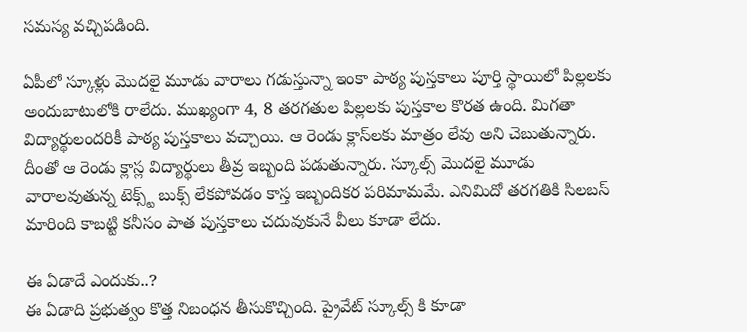సమస్య వచ్చిపడింది.

ఏపీలో స్కూళ్లు మొదలై మూడు వారాలు గడుస్తున్నా ఇంకా పాఠ్య పుస్తకాలు పూర్తి స్థాయిలో పిల్లలకు అందుబాటులోకి రాలేదు. ముఖ్యంగా 4, 8 తరగతుల పిల్లలకు పుస్తకాల కొరత ఉంది. మిగతా విద్యార్థులందరికీ పాఠ్య పుస్తకాలు వచ్చాయి. ఆ రెండు క్లాస్‌లకు మాత్రం లేవు అని చెబుతున్నారు. దీంతో ఆ రెండు క్లాస్ల విద్యార్థులు తీవ్ర ఇబ్బంది పడుతున్నారు. స్కూల్స్ మొదలై మూడు వారాలవుతున్న టెక్స్ట్ బుక్స్ లేకపోవడం కాస్త ఇబ్బందికర పరిమామమే. ఎనిమిదో తరగతికి సిలబస్ మారింది కాబట్టి కనీసం పాత పుస్తకాలు చదువుకునే వీలు కూడా లేదు.

ఈ ఏడాదే ఎందుకు..?
ఈ ఏడాది ప్రభుత్వం కొత్త నిబంధన తీసుకొచ్చింది. ప్రైవేట్ స్కూల్స్ కి కూడా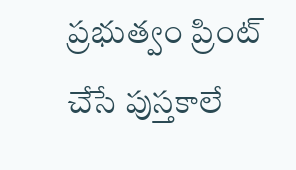ప్రభుత్వం ప్రింట్ చేసే పుస్తకాలే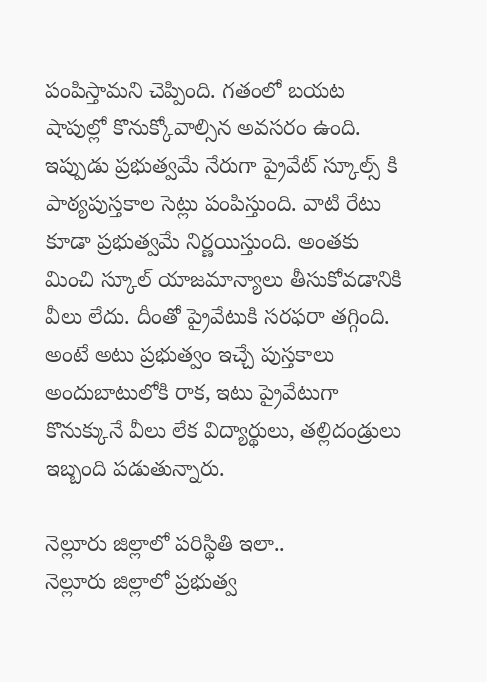పంపిస్తామని చెప్పింది. గతంలో బయట షాపుల్లో కొనుక్కోవాల్సిన అవసరం ఉంది. ఇప్పుడు ప్రభుత్వమే నేరుగా ప్రైవేట్ స్కూల్స్ కి పాఠ్యపుస్తకాల సెట్లు పంపిస్తుంది. వాటి రేటు కూడా ప్రభుత్వమే నిర్ణయిస్తుంది. అంతకు మించి స్కూల్ యాజమాన్యాలు తీసుకోవడానికి వీలు లేదు. దీంతో ప్రైవేటుకి సరఫరా తగ్గింది. అంటే అటు ప్రభుత్వం ఇచ్చే పుస్తకాలు అందుబాటులోకి రాక, ఇటు ప్రైవేటుగా కొనుక్కునే వీలు లేక విద్యార్థులు, తల్లిదండ్రులు ఇబ్బంది పడుతున్నారు.

నెల్లూరు జిల్లాలో పరిస్థితి ఇలా..
నెల్లూరు జిల్లాలో ప్రభుత్వ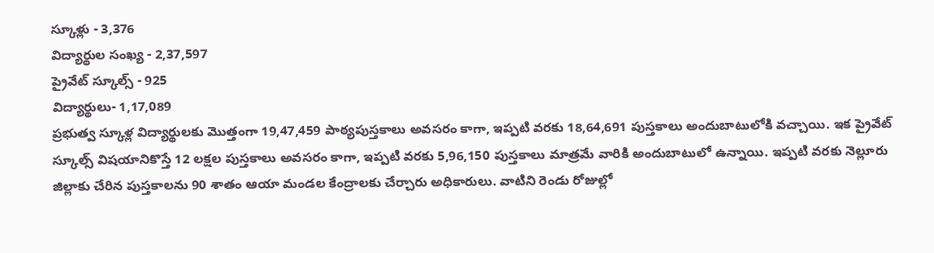స్కూళ్లు - 3,376
విద్యార్థుల సంఖ్య - 2,37,597
ప్రైవేట్ స్కూల్స్ - 925
విద్యార్థులు- 1,17,089
ప్రభుత్వ స్కూళ్ల విద్యార్థులకు మొత్తంగా 19,47,459 పాఠ్యపుస్తకాలు అవసరం కాగా, ఇప్పటి వరకు 18,64,691 పుస్తకాలు అందుబాటులోకి వచ్చాయి. ఇక ప్రైవేట్ స్కూల్స్ విషయానికొస్తే 12 లక్షల పుస్తకాలు అవసరం కాగా, ఇప్పటి వరకు 5,96,150 పుస్తకాలు మాత్రమే వారికి అందుబాటులో ఉన్నాయి. ఇప్పటి వరకు నెల్లూరు జిల్లాకు చేరిన పుస్తకాలను 90 శాతం ఆయా మండల కేంద్రాలకు చేర్చారు అధికారులు. వాటిని రెండు రోజుల్లో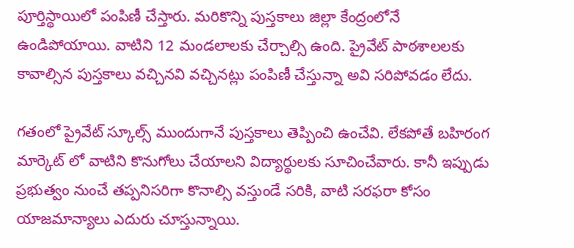పూర్తిస్థాయిలో పంపిణీ చేస్తారు. మరికొన్ని పుస్తకాలు జిల్లా కేంద్రంలోనే ఉండిపోయాయి. వాటిని 12 మండలాలకు చేర్చాల్సి ఉంది. ప్రైవేట్‌ పాఠశాలలకు కావాల్సిన పుస్తకాలు వచ్చినవి వచ్చినట్లు పంపిణీ చేస్తున్నా అవి సరిపోవడం లేదు.

గతంలో ప్రైవేట్ స్కూల్స్ ముందుగానే పుస్తకాలు తెప్పించి ఉంచేవి. లేకపోతే బహిరంగ మార్కెట్ లో వాటిని కొనుగోలు చేయాలని విద్యార్థులకు సూచించేవారు. కానీ ఇప్పుడు ప్రభుత్వం నుంచే తప్పనిసరిగా కొనాల్సి వస్తుండే సరికి, వాటి సరఫరా కోసం యాజమాన్యాలు ఎదురు చూస్తున్నాయి.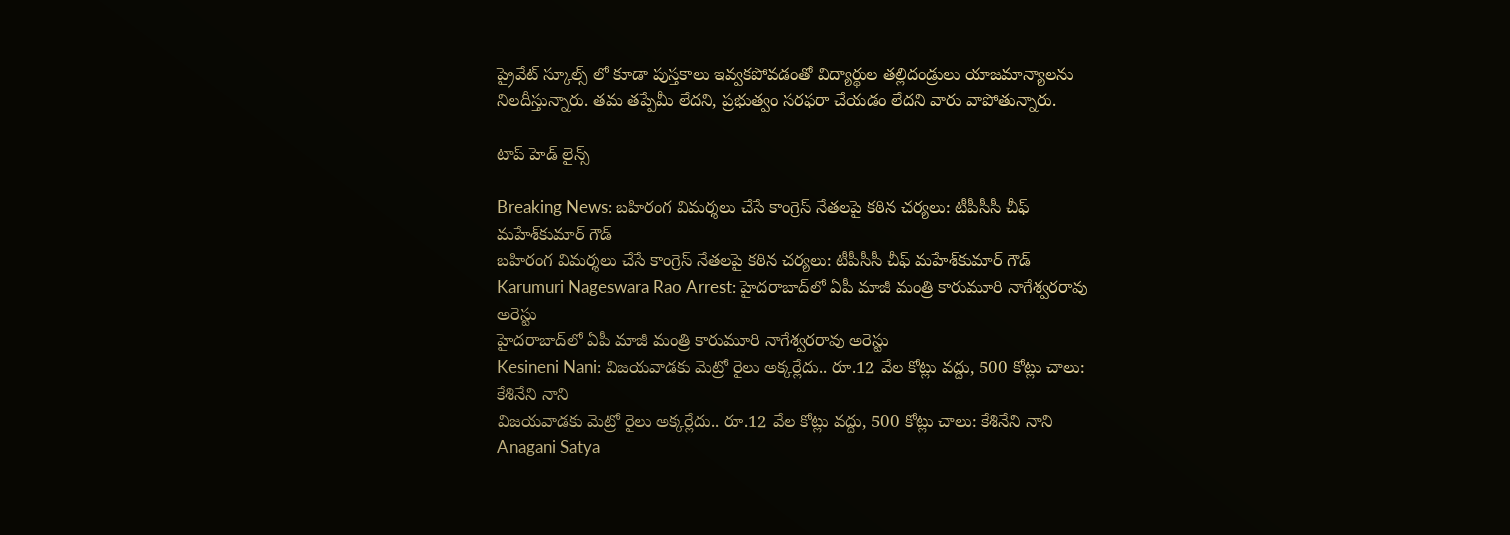ప్రైవేట్ స్కూల్స్ లో కూడా పుస్తకాలు ఇవ్వకపోవడంతో విద్యార్థుల తల్లిదండ్రులు యాజమాన్యాలను నిలదీస్తున్నారు. తమ తప్పేమీ లేదని, ప్రభుత్వం సరఫరా చేయడం లేదని వారు వాపోతున్నారు.

టాప్ హెడ్ లైన్స్

Breaking News: బహిరంగ విమర్శలు చేసే కాంగ్రెస్ నేతలపై కఠిన చర్యలు: టీపీసీసీ చీఫ్ మహేశ్‌కుమార్ గౌడ్
బహిరంగ విమర్శలు చేసే కాంగ్రెస్ నేతలపై కఠిన చర్యలు: టీపీసీసీ చీఫ్ మహేశ్‌కుమార్ గౌడ్
Karumuri Nageswara Rao Arrest: హైదరాబాద్‌లో ఏపీ మాజీ మంత్రి కారుమూరి నాగేశ్వరరావు అరెస్టు
హైదరాబాద్‌లో ఏపీ మాజీ మంత్రి కారుమూరి నాగేశ్వరరావు అరెస్టు
Kesineni Nani: విజయవాడకు మెట్రో రైలు అక్కర్లేదు.. రూ.12 వేల కోట్లు వద్దు, 500 కోట్లు చాలు: కేశినేని నాని
విజయవాడకు మెట్రో రైలు అక్కర్లేదు.. రూ.12 వేల కోట్లు వద్దు, 500 కోట్లు చాలు: కేశినేని నాని
Anagani Satya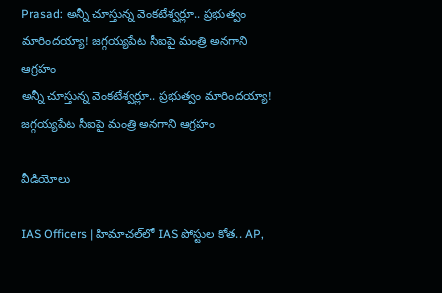Prasad: అన్నీ చూస్తున్న వెంకటేశ్వర్లూ.. ప్రభుత్వం మారిందయ్యా! జగ్గయ్యపేట సీఐపై మంత్రి అనగాని ఆగ్రహం
అన్నీ చూస్తున్న వెంకటేశ్వర్లూ.. ప్రభుత్వం మారిందయ్యా! జగ్గయ్యపేట సీఐపై మంత్రి అనగాని ఆగ్రహం

వీడియోలు

IAS Officers | హిమాచల్‌లో IAS పోస్టుల కోత.. AP,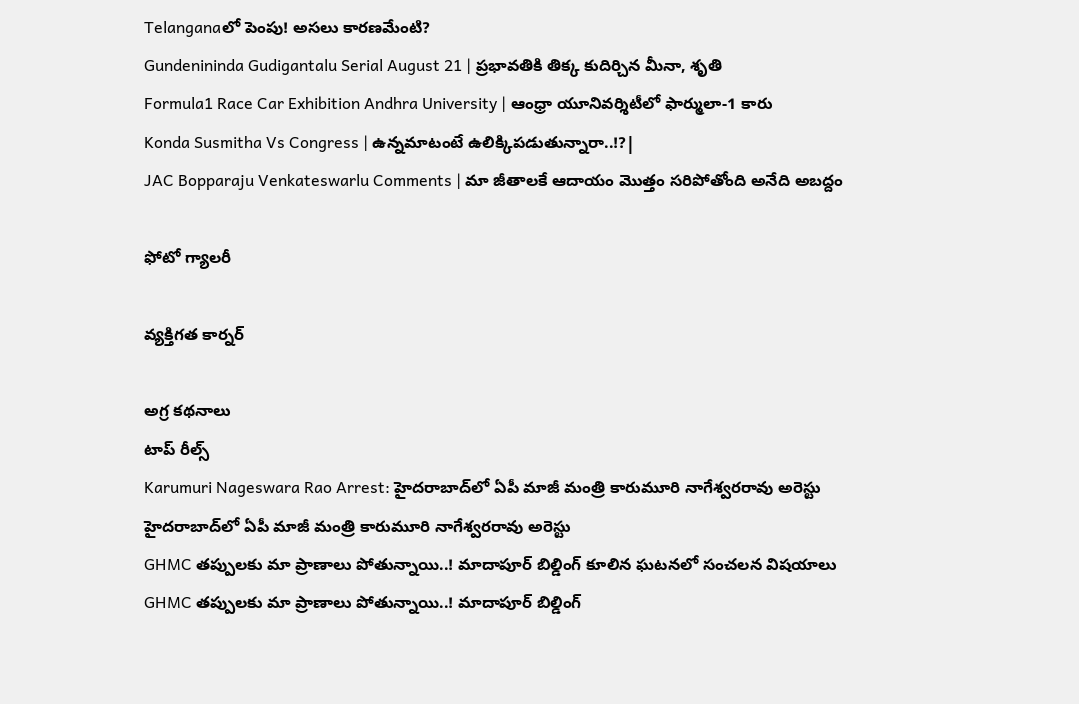Telanganaలో పెంపు! అసలు కారణమేంటి?
Gundenininda Gudigantalu Serial August 21 | ప్రభావతికి తిక్క కుదిర్చిన మీనా, శృతి
Formula1 Race Car Exhibition Andhra University | ఆంధ్రా యూనివర్శిటీలో ఫార్ములా-1 కారు
Konda Susmitha Vs Congress | ఉన్నమాటంటే ఉలిక్కిపడుతున్నారా..!?|
JAC Bopparaju Venkateswarlu Comments | మా జీతాలకే ఆదాయం మొత్తం సరిపోతోంది అనేది అబద్దం

ఫోటో గ్యాలరీ

వ్యక్తిగత కార్నర్

అగ్ర కథనాలు
టాప్ రీల్స్
Karumuri Nageswara Rao Arrest: హైదరాబాద్‌లో ఏపీ మాజీ మంత్రి కారుమూరి నాగేశ్వరరావు అరెస్టు
హైదరాబాద్‌లో ఏపీ మాజీ మంత్రి కారుమూరి నాగేశ్వరరావు అరెస్టు
GHMC తప్పులకు మా ప్రాణాలు పోతున్నాయి..! మాదాపూర్ బిల్డింగ్ కూలిన ఘటనలో సంచలన విషయాలు
GHMC తప్పులకు మా ప్రాణాలు పోతున్నాయి..! మాదాపూర్ బిల్డింగ్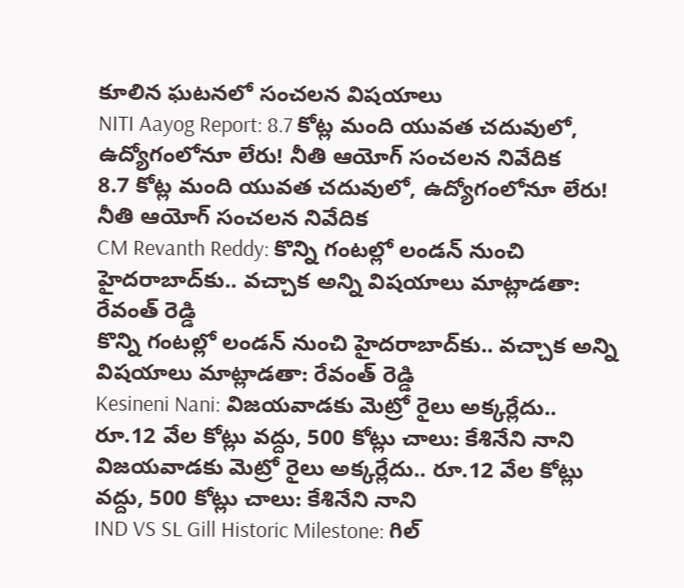కూలిన ఘటనలో సంచలన విషయాలు
NITI Aayog Report: 8.7 కోట్ల మంది యువత చదువులో, ఉద్యోగంలోనూ లేరు! నీతి ఆయోగ్ సంచలన నివేదిక
8.7 కోట్ల మంది యువత చదువులో, ఉద్యోగంలోనూ లేరు! నీతి ఆయోగ్ సంచలన నివేదిక
CM Revanth Reddy: కొన్ని గంటల్లో లండన్ నుంచి హైదరాబాద్‌కు.. వచ్చాక అన్ని విషయాలు మాట్లాడతా: రేవంత్ రెడ్డి
కొన్ని గంటల్లో లండన్ నుంచి హైదరాబాద్‌కు.. వచ్చాక అన్ని విషయాలు మాట్లాడతా: రేవంత్ రెడ్డి
Kesineni Nani: విజయవాడకు మెట్రో రైలు అక్కర్లేదు.. రూ.12 వేల కోట్లు వద్దు, 500 కోట్లు చాలు: కేశినేని నాని
విజయవాడకు మెట్రో రైలు అక్కర్లేదు.. రూ.12 వేల కోట్లు వద్దు, 500 కోట్లు చాలు: కేశినేని నాని
IND VS SL Gill Historic Milestone: గిల్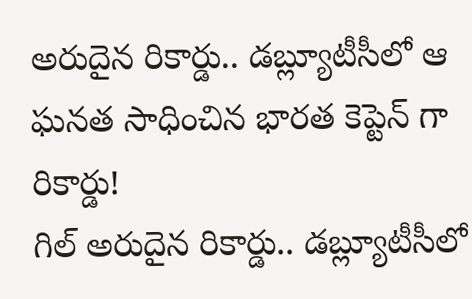అరుదైన రికార్డు.. డబ్ల్యూటీసీలో ఆ ఘన‌త సాధించిన భార‌త కెప్టెన్ గా రికార్డు!
గిల్ అరుదైన రికార్డు.. డబ్ల్యూటీసీలో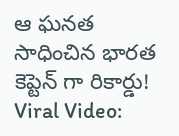ఆ ఘన‌త సాధించిన భార‌త కెప్టెన్ గా రికార్డు!
Viral Video: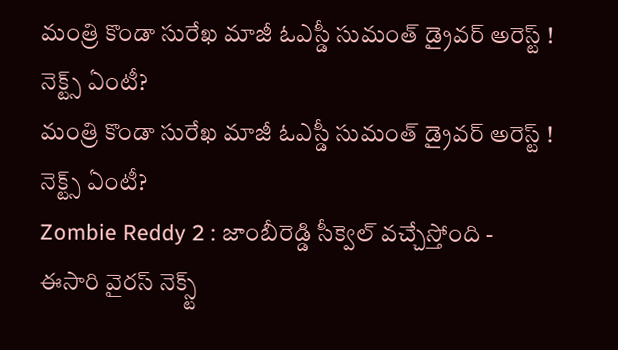మంత్రి కొండా సురేఖ మాజీ ఓఎస్డీ సుమంత్ డ్రైవర్‌ అరెస్ట్ ! నెక్ట్స్ ఏంటీ?
మంత్రి కొండా సురేఖ మాజీ ఓఎస్డీ సుమంత్ డ్రైవర్‌ అరెస్ట్ ! నెక్ట్స్ ఏంటీ?
Zombie Reddy 2 : జాంబీరెడ్డి సీక్వెల్ వచ్చేస్తోంది - ఈసారి వైరస్ నెక్స్ట్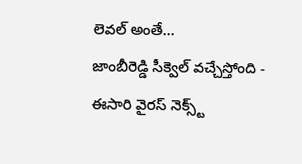లెవల్ అంతే...
జాంబీరెడ్డి సీక్వెల్ వచ్చేస్తోంది - ఈసారి వైరస్ నెక్స్ట్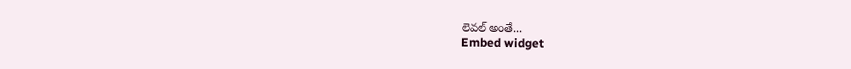లెవల్ అంతే...
Embed widget